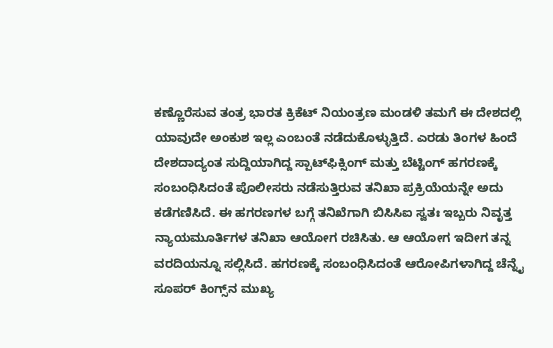ಕಣ್ಣೊರೆಸುವ ತಂತ್ರ ಭಾರತ ಕ್ರಿಕೆಟ್ ನಿಯಂತ್ರಣ ಮಂಡಳಿ ತಮಗೆ ಈ ದೇಶದಲ್ಲಿ ಯಾವುದೇ ಅಂಕುಶ ಇಲ್ಲ ಎಂಬಂತೆ ನಡೆದುಕೊಳ್ಳುತ್ತಿದೆ. ಎರಡು ತಿಂಗಳ ಹಿಂದೆ ದೇಶದಾದ್ಯಂತ ಸುದ್ದಿಯಾಗಿದ್ದ ಸ್ಪಾಟ್‌ಫಿಕ್ಸಿಂಗ್ ಮತ್ತು ಬೆಟ್ಟಿಂಗ್ ಹಗರಣಕ್ಕೆ ಸಂಬಂಧಿಸಿದಂತೆ ಪೊಲೀಸರು ನಡೆಸುತ್ತಿರುವ ತನಿಖಾ ಪ್ರಕ್ರಿಯೆಯನ್ನೇ ಅದು ಕಡೆಗಣಿಸಿದೆ. ಈ ಹಗರಣಗಳ ಬಗ್ಗೆ ತನಿಖೆಗಾಗಿ ಬಿಸಿಸಿಐ ಸ್ವತಃ ಇಬ್ಬರು ನಿವೃತ್ತ ನ್ಯಾಯಮೂರ್ತಿಗಳ ತನಿಖಾ ಆಯೋಗ ರಚಿಸಿತು. ಆ ಆಯೋಗ ಇದೀಗ ತನ್ನ ವರದಿಯನ್ನೂ ಸಲ್ಲಿಸಿದೆ. ಹಗರಣಕ್ಕೆ ಸಂಬಂಧಿಸಿದಂತೆ ಆರೋಪಿಗಳಾಗಿದ್ದ ಚೆನ್ನೈ ಸೂಪರ್ ಕಿಂಗ್ಸ್‌ನ ಮುಖ್ಯ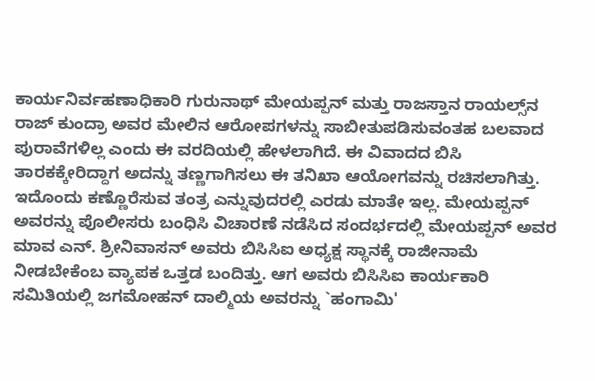ಕಾರ್ಯನಿರ್ವಹಣಾಧಿಕಾರಿ ಗುರುನಾಥ್ ಮೇಯಪ್ಪನ್ ಮತ್ತು ರಾಜಸ್ತಾನ ರಾಯಲ್ಸ್‌ನ ರಾಜ್ ಕುಂದ್ರಾ ಅವರ ಮೇಲಿನ ಆರೋಪಗಳನ್ನು ಸಾಬೀತುಪಡಿಸುವಂತಹ ಬಲವಾದ ಪುರಾವೆಗಳಿಲ್ಲ ಎಂದು ಈ ವರದಿಯಲ್ಲಿ ಹೇಳಲಾಗಿದೆ. ಈ ವಿವಾದದ ಬಿಸಿ ತಾರಕಕ್ಕೇರಿದ್ದಾಗ ಅದನ್ನು ತಣ್ಣಗಾಗಿಸಲು ಈ ತನಿಖಾ ಆಯೋಗವನ್ನು ರಚಿಸಲಾಗಿತ್ತು. ಇದೊಂದು ಕಣ್ಣೊರೆಸುವ ತಂತ್ರ ಎನ್ನುವುದರಲ್ಲಿ ಎರಡು ಮಾತೇ ಇಲ್ಲ. ಮೇಯಪ್ಪನ್ ಅವರನ್ನು ಪೊಲೀಸರು ಬಂಧಿಸಿ ವಿಚಾರಣೆ ನಡೆಸಿದ ಸಂದರ್ಭದಲ್ಲಿ ಮೇಯಪ್ಪನ್ ಅವರ ಮಾವ ಎನ್. ಶ್ರೀನಿವಾಸನ್ ಅವರು ಬಿಸಿಸಿಐ ಅಧ್ಯಕ್ಷ ಸ್ಥಾನಕ್ಕೆ ರಾಜೀನಾಮೆ ನೀಡಬೇಕೆಂಬ ವ್ಯಾಪಕ ಒತ್ತಡ ಬಂದಿತ್ತು. ಆಗ ಅವರು ಬಿಸಿಸಿಐ ಕಾರ್ಯಕಾರಿ ಸಮಿತಿಯಲ್ಲಿ ಜಗಮೋಹನ್ ದಾಲ್ಮಿಯ ಅವರನ್ನು `ಹಂಗಾಮಿ'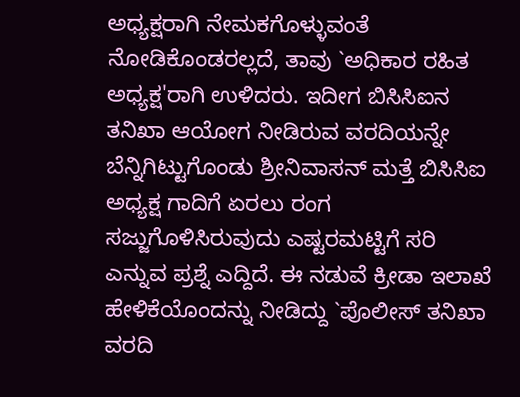ಅಧ್ಯಕ್ಷರಾಗಿ ನೇಮಕಗೊಳ್ಳುವಂತೆ ನೋಡಿಕೊಂಡರಲ್ಲದೆ, ತಾವು `ಅಧಿಕಾರ ರಹಿತ ಅಧ್ಯಕ್ಷ'ರಾಗಿ ಉಳಿದರು. ಇದೀಗ ಬಿಸಿಸಿಐನ ತನಿಖಾ ಆಯೋಗ ನೀಡಿರುವ ವರದಿಯನ್ನೇ ಬೆನ್ನಿಗಿಟ್ಟುಗೊಂಡು ಶ್ರೀನಿವಾಸನ್ ಮತ್ತೆ ಬಿಸಿಸಿಐ ಅಧ್ಯಕ್ಷ ಗಾದಿಗೆ ಏರಲು ರಂಗ ಸಜ್ಜುಗೊಳಿಸಿರುವುದು ಎಷ್ಟರಮಟ್ಟಿಗೆ ಸರಿ ಎನ್ನುವ ಪ್ರಶ್ನೆ ಎದ್ದಿದೆ. ಈ ನಡುವೆ ಕ್ರೀಡಾ ಇಲಾಖೆ ಹೇಳಿಕೆಯೊಂದನ್ನು ನೀಡಿದ್ದು `ಪೊಲೀಸ್ ತನಿಖಾ ವರದಿ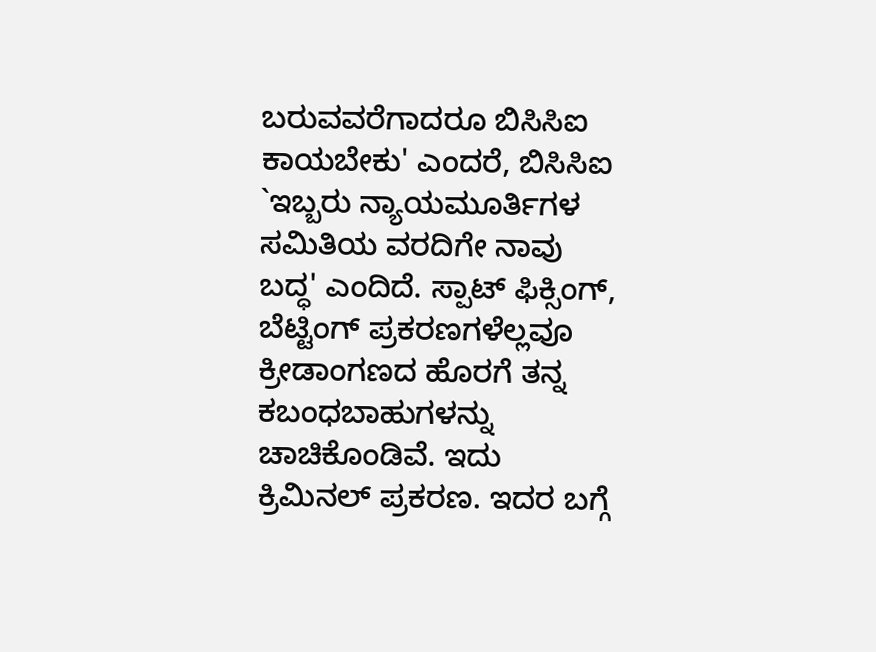ಬರುವವರೆಗಾದರೂ ಬಿಸಿಸಿಐ ಕಾಯಬೇಕು' ಎಂದರೆ, ಬಿಸಿಸಿಐ `ಇಬ್ಬರು ನ್ಯಾಯಮೂರ್ತಿಗಳ ಸಮಿತಿಯ ವರದಿಗೇ ನಾವು ಬದ್ಧ' ಎಂದಿದೆ. ಸ್ಪಾಟ್ ಫಿಕ್ಸಿಂಗ್, ಬೆಟ್ಟಿಂಗ್ ಪ್ರಕರಣಗಳೆಲ್ಲವೂ ಕ್ರೀಡಾಂಗಣದ ಹೊರಗೆ ತನ್ನ ಕಬಂಧಬಾಹುಗಳನ್ನು ಚಾಚಿಕೊಂಡಿವೆ. ಇದು ಕ್ರಿಮಿನಲ್ ಪ್ರಕರಣ. ಇದರ ಬಗ್ಗೆ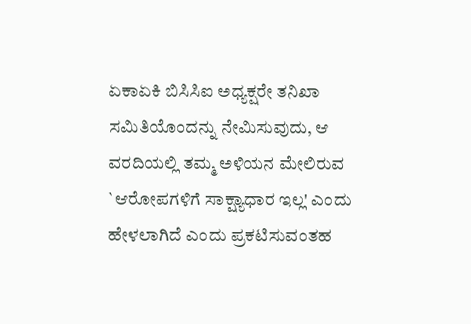ಏಕಾಏಕಿ ಬಿಸಿಸಿಐ ಅಧ್ಯಕ್ಷರೇ ತನಿಖಾ ಸಮಿತಿಯೊಂದನ್ನು ನೇಮಿಸುವುದು, ಆ ವರದಿಯಲ್ಲಿ ತಮ್ಮ ಅಳಿಯನ ಮೇಲಿರುವ `ಆರೋಪಗಳಿಗೆ ಸಾಕ್ಷ್ಯಾಧಾರ ಇಲ್ಲ' ಎಂದು ಹೇಳಲಾಗಿದೆ ಎಂದು ಪ್ರಕಟಿಸುವಂತಹ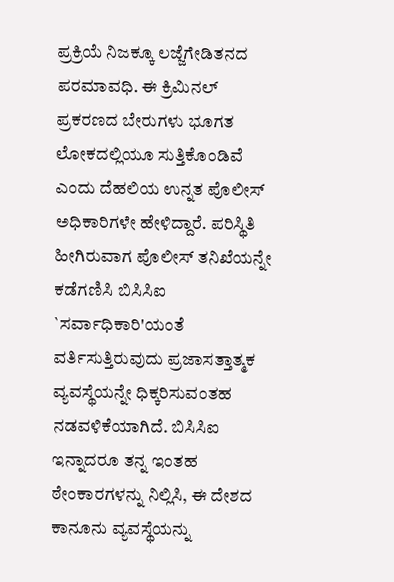ಪ್ರಕ್ರಿಯೆ ನಿಜಕ್ಕೂ ಲಜ್ಜೆಗೇಡಿತನದ ಪರಮಾವಧಿ. ಈ ಕ್ರಿಮಿನಲ್ ಪ್ರಕರಣದ ಬೇರುಗಳು ಭೂಗತ ಲೋಕದಲ್ಲಿಯೂ ಸುತ್ತಿಕೊಂಡಿವೆ ಎಂದು ದೆಹಲಿಯ ಉನ್ನತ ಪೊಲೀಸ್ ಅಧಿಕಾರಿಗಳೇ ಹೇಳಿದ್ದಾರೆ. ಪರಿಸ್ಥಿತಿ ಹೀಗಿರುವಾಗ ಪೊಲೀಸ್ ತನಿಖೆಯನ್ನೇ ಕಡೆಗಣಿಸಿ ಬಿಸಿಸಿಐ `ಸರ್ವಾಧಿಕಾರಿ'ಯಂತೆ ವರ್ತಿಸುತ್ತಿರುವುದು ಪ್ರಜಾಸತ್ತಾತ್ಮಕ ವ್ಯವಸ್ಥೆಯನ್ನೇ ಧಿಕ್ಕರಿಸುವಂತಹ ನಡವಳಿಕೆಯಾಗಿದೆ. ಬಿಸಿಸಿಐ ಇನ್ನಾದರೂ ತನ್ನ ಇಂತಹ ಠೇಂಕಾರಗಳನ್ನು ನಿಲ್ಲಿಸಿ, ಈ ದೇಶದ ಕಾನೂನು ವ್ಯವಸ್ಥೆಯನ್ನು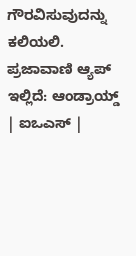ಗೌರವಿಸುವುದನ್ನು ಕಲಿಯಲಿ. ಪ್ರಜಾವಾಣಿ ಆ್ಯಪ್ ಇಲ್ಲಿದೆ: ಆಂಡ್ರಾಯ್ಡ್ | ಐಒಎಸ್ |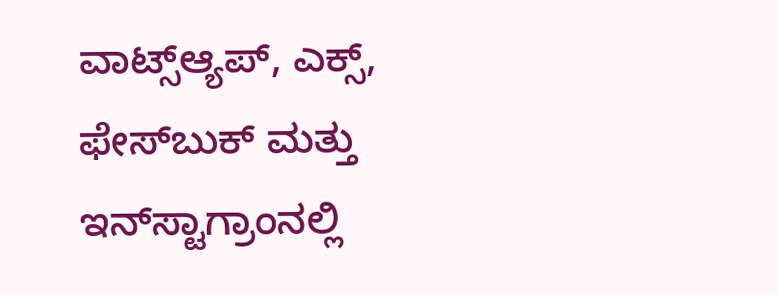ವಾಟ್ಸ್ಆ್ಯಪ್, ಎಕ್ಸ್, ಫೇಸ್‌ಬುಕ್ ಮತ್ತು ಇನ್‌ಸ್ಟಾಗ್ರಾಂನಲ್ಲಿ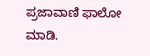ಪ್ರಜಾವಾಣಿ ಫಾಲೋ ಮಾಡಿ.